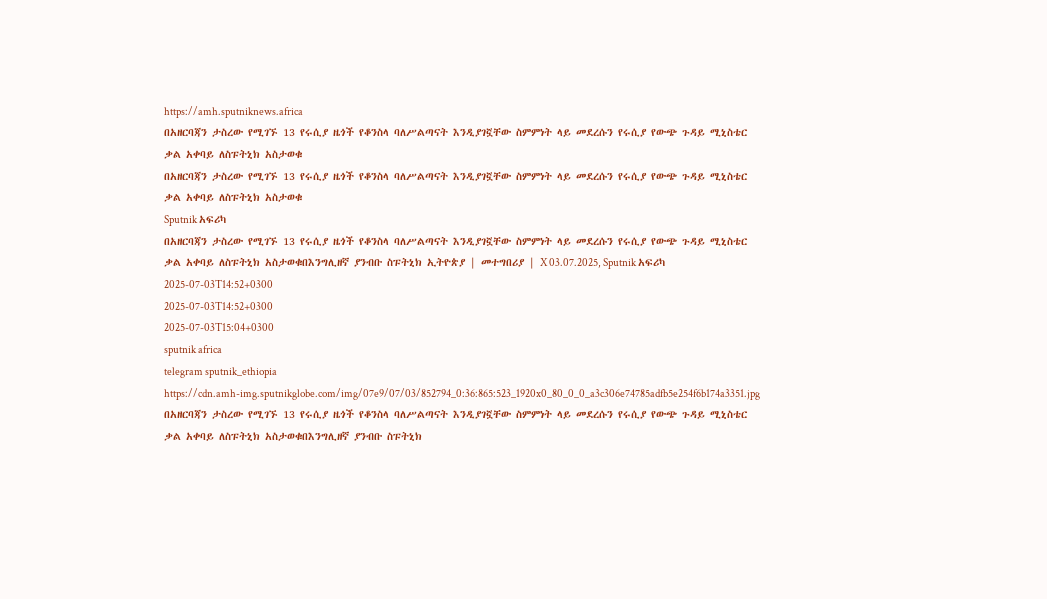https://amh.sputniknews.africa
በአዘርባጃን ታስረው የሚገኙ 13 የሩሲያ ዜጎች የቆንስላ ባለሥልጣናት እንዲያገኟቸው ስምምነት ላይ መደረሱን የሩሲያ የውጭ ጉዳይ ሚኒስቴር ቃል አቀባይ ለስፑትኒክ አስታወቁ
በአዘርባጃን ታስረው የሚገኙ 13 የሩሲያ ዜጎች የቆንስላ ባለሥልጣናት እንዲያገኟቸው ስምምነት ላይ መደረሱን የሩሲያ የውጭ ጉዳይ ሚኒስቴር ቃል አቀባይ ለስፑትኒክ አስታወቁ
Sputnik አፍሪካ
በአዘርባጃን ታስረው የሚገኙ 13 የሩሲያ ዜጎች የቆንስላ ባለሥልጣናት እንዲያገኟቸው ስምምነት ላይ መደረሱን የሩሲያ የውጭ ጉዳይ ሚኒስቴር ቃል አቀባይ ለስፑትኒክ አስታወቁበእንግሊዘኛ ያንብቡ ስፑትኒክ ኢትዮጵያ | መተግበሪያ | X 03.07.2025, Sputnik አፍሪካ
2025-07-03T14:52+0300
2025-07-03T14:52+0300
2025-07-03T15:04+0300
sputnik africa
telegram sputnik_ethiopia
https://cdn.amh-img.sputnikglobe.com/img/07e9/07/03/852794_0:36:865:523_1920x0_80_0_0_a3c306e74785adfb5e254f6b174a3351.jpg
በአዘርባጃን ታስረው የሚገኙ 13 የሩሲያ ዜጎች የቆንስላ ባለሥልጣናት እንዲያገኟቸው ስምምነት ላይ መደረሱን የሩሲያ የውጭ ጉዳይ ሚኒስቴር ቃል አቀባይ ለስፑትኒክ አስታወቁበእንግሊዘኛ ያንብቡ ስፑትኒክ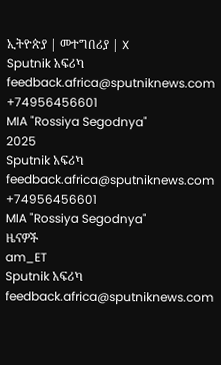ኢትዮጵያ | መተግበሪያ | X
Sputnik አፍሪካ
feedback.africa@sputniknews.com
+74956456601
MIA "Rossiya Segodnya"
2025
Sputnik አፍሪካ
feedback.africa@sputniknews.com
+74956456601
MIA "Rossiya Segodnya"
ዜናዎች
am_ET
Sputnik አፍሪካ
feedback.africa@sputniknews.com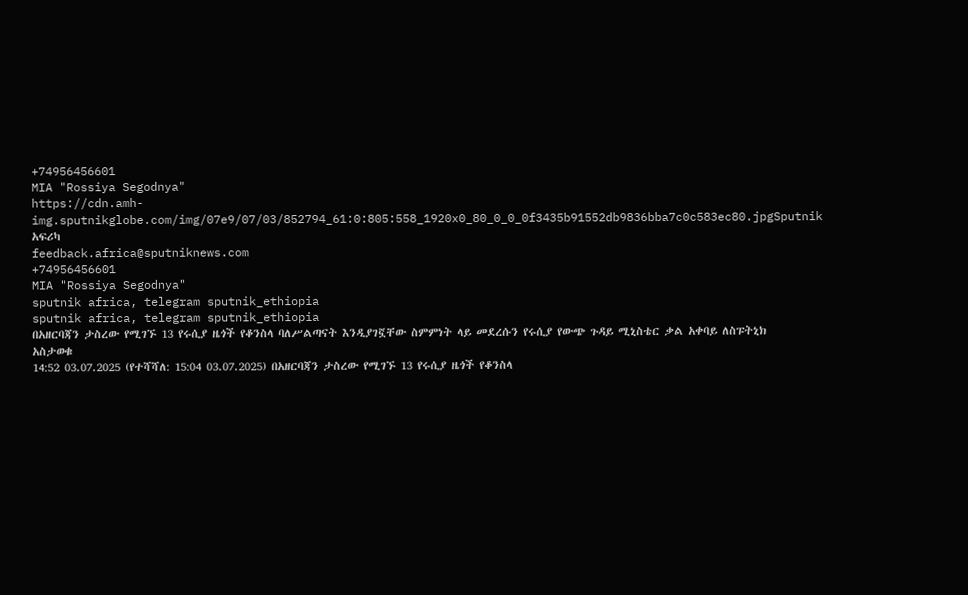+74956456601
MIA "Rossiya Segodnya"
https://cdn.amh-img.sputnikglobe.com/img/07e9/07/03/852794_61:0:805:558_1920x0_80_0_0_0f3435b91552db9836bba7c0c583ec80.jpgSputnik አፍሪካ
feedback.africa@sputniknews.com
+74956456601
MIA "Rossiya Segodnya"
sputnik africa, telegram sputnik_ethiopia
sputnik africa, telegram sputnik_ethiopia
በአዘርባጃን ታስረው የሚገኙ 13 የሩሲያ ዜጎች የቆንስላ ባለሥልጣናት እንዲያገኟቸው ስምምነት ላይ መደረሱን የሩሲያ የውጭ ጉዳይ ሚኒስቴር ቃል አቀባይ ለስፑትኒክ አስታወቁ
14:52 03.07.2025 (የተሻሻለ: 15:04 03.07.2025) በአዘርባጃን ታስረው የሚገኙ 13 የሩሲያ ዜጎች የቆንስላ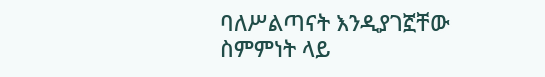ባለሥልጣናት እንዲያገኟቸው ስምምነት ላይ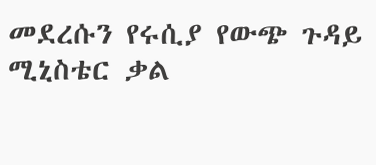መደረሱን የሩሲያ የውጭ ጉዳይ ሚኒስቴር ቃል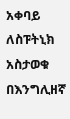አቀባይ ለስፑትኒክ አስታወቁ
በእንግሊዘኛ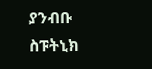ያንብቡ
ስፑትኒክ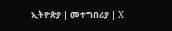ኢትዮጵያ | መተግበሪያ | X